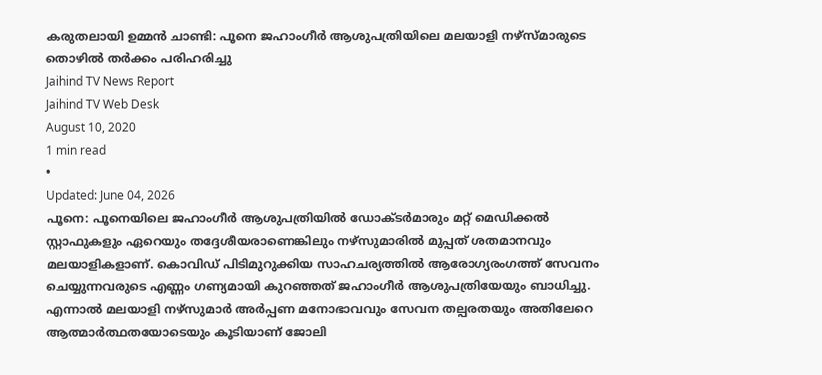കരുതലായി ഉമ്മൻ ചാണ്ടി: പൂനെ ജഹാംഗീർ ആശുപത്രിയിലെ മലയാളി നഴ്സ്മാരുടെ തൊഴിൽ തർക്കം പരിഹരിച്ചു
Jaihind TV News Report
Jaihind TV Web Desk
August 10, 2020
1 min read
•
Updated: June 04, 2026
പൂനെ: പൂനെയിലെ ജഹാംഗീർ ആശുപത്രിയിൽ ഡോക്ടർമാരും മറ്റ് മെഡിക്കൽ സ്റ്റാഫുകളും ഏറെയും തദ്ദേശീയരാണെങ്കിലും നഴ്സുമാരിൽ മുപ്പത് ശതമാനവും മലയാളികളാണ്. കൊവിഡ് പിടിമുറുക്കിയ സാഹചര്യത്തിൽ ആരോഗ്യരംഗത്ത് സേവനം ചെയ്യുന്നവരുടെ എണ്ണം ഗണ്യമായി കുറഞ്ഞത് ജഹാംഗീർ ആശുപത്രിയേയും ബാധിച്ചു. എന്നാൽ മലയാളി നഴ്സുമാർ അർപ്പണ മനോഭാവവും സേവന തല്പരതയും അതിലേറെ ആത്മാർത്ഥതയോടെയും കൂടിയാണ് ജോലി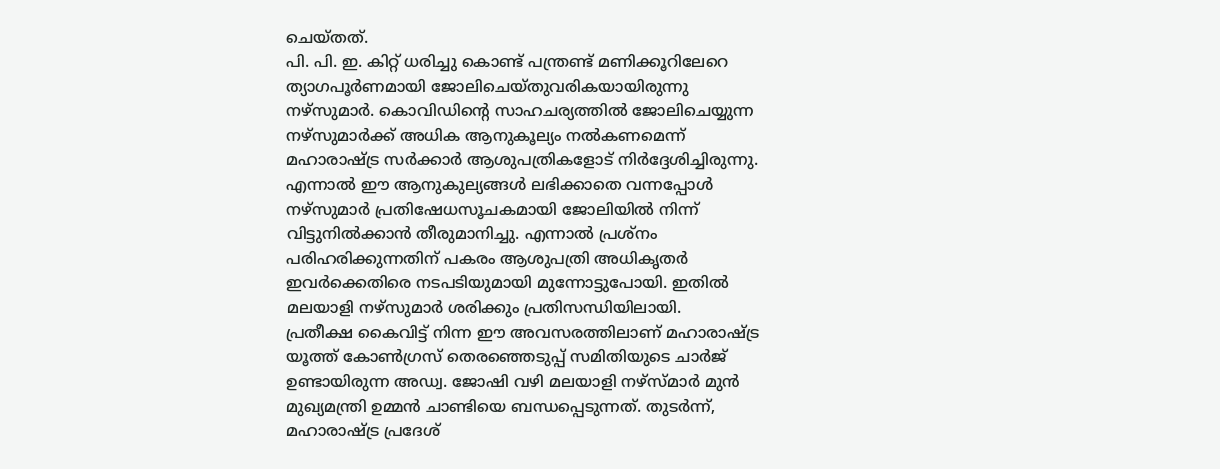ചെയ്തത്.
പി. പി. ഇ. കിറ്റ് ധരിച്ചു കൊണ്ട് പന്ത്രണ്ട് മണിക്കൂറിലേറെ ത്യാഗപൂർണമായി ജോലിചെയ്തുവരികയായിരുന്നു നഴ്സുമാർ. കൊവിഡിന്റെ സാഹചര്യത്തിൽ ജോലിചെയ്യുന്ന നഴ്സുമാർക്ക് അധിക ആനുകൂല്യം നൽകണമെന്ന് മഹാരാഷ്ട്ര സർക്കാർ ആശുപത്രികളോട് നിർദ്ദേശിച്ചിരുന്നു. എന്നാൽ ഈ ആനുകുല്യങ്ങൾ ലഭിക്കാതെ വന്നപ്പോൾ നഴ്സുമാർ പ്രതിഷേധസൂചകമായി ജോലിയിൽ നിന്ന് വിട്ടുനിൽക്കാൻ തീരുമാനിച്ചു. എന്നാൽ പ്രശ്നം പരിഹരിക്കുന്നതിന് പകരം ആശുപത്രി അധികൃതർ ഇവർക്കെതിരെ നടപടിയുമായി മുന്നോട്ടുപോയി. ഇതിൽ മലയാളി നഴ്സുമാർ ശരിക്കും പ്രതിസന്ധിയിലായി.
പ്രതീക്ഷ കൈവിട്ട് നിന്ന ഈ അവസരത്തിലാണ് മഹാരാഷ്ട്ര യൂത്ത് കോൺഗ്രസ് തെരഞ്ഞെടുപ്പ് സമിതിയുടെ ചാർജ് ഉണ്ടായിരുന്ന അഡ്വ. ജോഷി വഴി മലയാളി നഴ്സ്മാർ മുൻ മുഖ്യമന്ത്രി ഉമ്മൻ ചാണ്ടിയെ ബന്ധപ്പെടുന്നത്. തുടർന്ന്, മഹാരാഷ്ട്ര പ്രദേശ്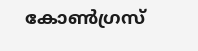കോൺഗ്രസ്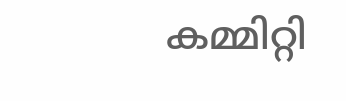കമ്മിറ്റി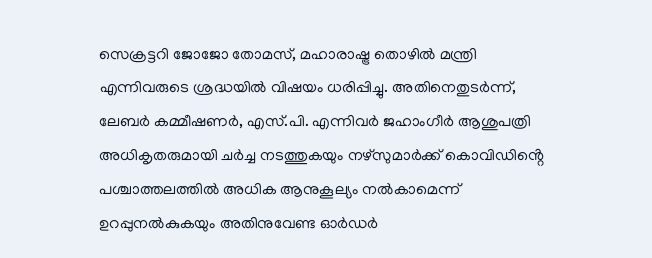സെക്രട്ടറി ജോജോ തോമസ്, മഹാരാഷ്ട്ര തൊഴിൽ മന്ത്രി എന്നിവരുടെ ശ്രദ്ധയിൽ വിഷയം ധരിപ്പിച്ചു. അതിനെതുടർന്ന്, ലേബർ കമ്മീഷണർ, എസ്.പി. എന്നിവർ ജഹാംഗീർ ആശുപത്രി അധികൃതരുമായി ചർച്ച നടത്തുകയും നഴ്സുമാർക്ക് കൊവിഡിൻ്റെ പശ്ചാത്തലത്തിൽ അധിക ആനുകൂല്യം നൽകാമെന്ന് ഉറപ്പുനൽകുകയും അതിനുവേണ്ട ഓർഡർ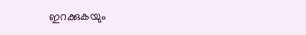ഇറക്കുകയും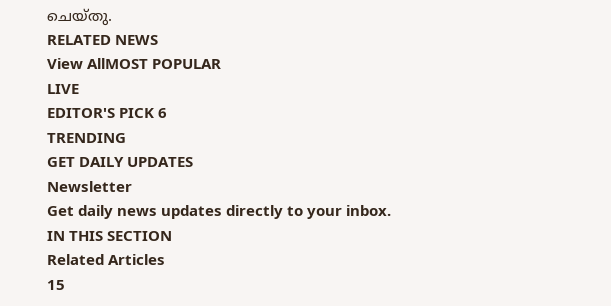ചെയ്തു.
RELATED NEWS
View AllMOST POPULAR
LIVE
EDITOR'S PICK 6
TRENDING
GET DAILY UPDATES
Newsletter
Get daily news updates directly to your inbox.
IN THIS SECTION
Related Articles
15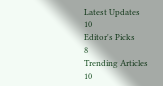Latest Updates
10
Editor's Picks
8
Trending Articles
10